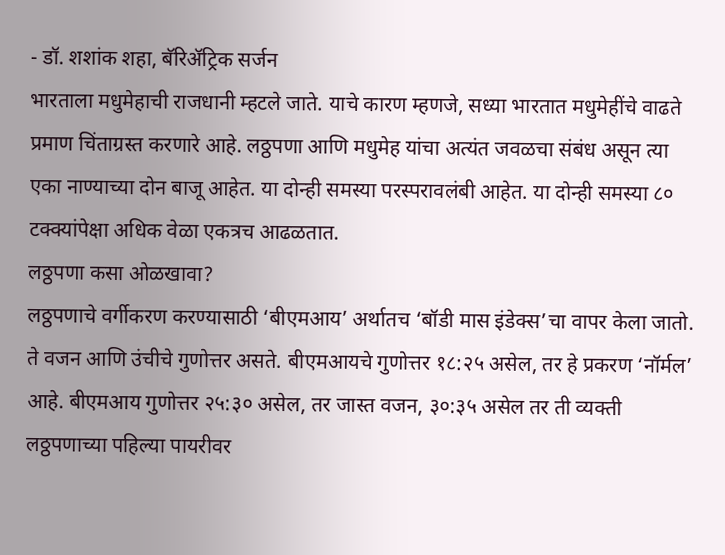- डॉ. शशांक शहा, बॅरिॲट्रिक सर्जन
भारताला मधुमेहाची राजधानी म्हटले जाते. याचे कारण म्हणजे, सध्या भारतात मधुमेहींचे वाढते प्रमाण चिंताग्रस्त करणारे आहे. लठ्ठपणा आणि मधुमेह यांचा अत्यंत जवळचा संबंध असून त्या एका नाण्याच्या दोन बाजू आहेत. या दोन्ही समस्या परस्परावलंबी आहेत. या दोन्ही समस्या ८० टक्क्यांपेक्षा अधिक वेळा एकत्रच आढळतात.
लठ्ठपणा कसा ओळखावा?
लठ्ठपणाचे वर्गीकरण करण्यासाठी ‘बीएमआय’ अर्थातच ‘बॉडी मास इंडेक्स’चा वापर केला जातो. ते वजन आणि उंचीचे गुणोत्तर असते. बीएमआयचे गुणोत्तर १८:२५ असेल, तर हे प्रकरण ‘नॉर्मल’ आहे. बीएमआय गुणोत्तर २५:३० असेल, तर जास्त वजन, ३०:३५ असेल तर ती व्यक्ती लठ्ठपणाच्या पहिल्या पायरीवर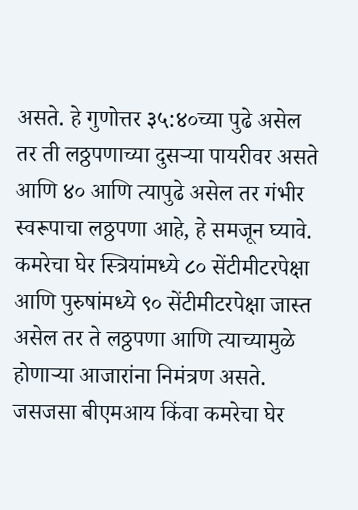असते. हे गुणोत्तर ३५:४०च्या पुढे असेल तर ती लठ्ठपणाच्या दुसऱ्या पायरीवर असते आणि ४० आणि त्यापुढे असेल तर गंभीर स्वरूपाचा लठ्ठपणा आहे, हे समजून घ्यावे. कमरेचा घेर स्त्रियांमध्ये ८० सेंटीमीटरपेक्षा आणि पुरुषांमध्ये ९० सेंटीमीटरपेक्षा जास्त असेल तर ते लठ्ठपणा आणि त्याच्यामुळे होणाऱ्या आजारांना निमंत्रण असते. जसजसा बीएमआय किंवा कमरेचा घेर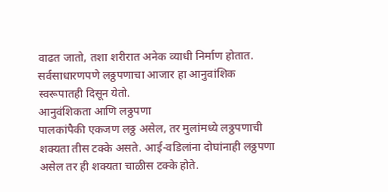वाढत जातो, तशा शरीरात अनेक व्याधी निर्माण होतात. सर्वसाधारणपणे लठ्ठपणाचा आजार हा आनुवांशिक स्वरूपातही दिसून येतो.
आनुवंशिकता आणि लठ्ठपणा
पालकांपैकी एकजण लठ्ठ असेल, तर मुलांमध्ये लठ्ठपणाची शक्यता तीस टक्के असते. आई-वडिलांना दोघांनाही लठ्ठपणा असेल तर ही शक्यता चाळीस टक्के होते.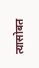त्यासोबत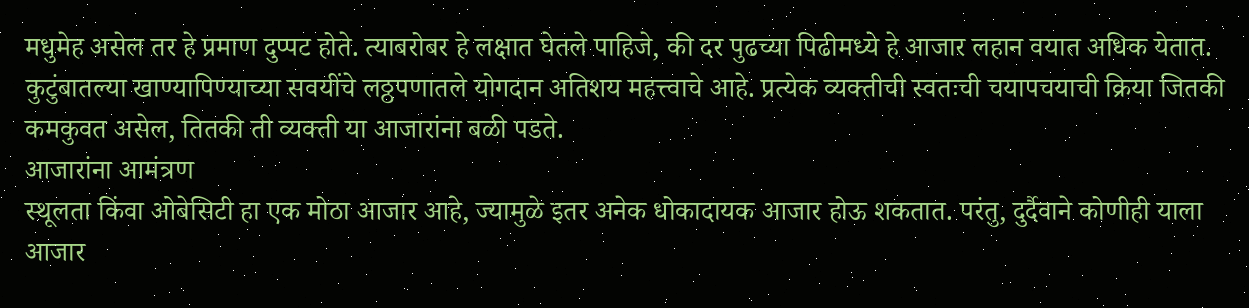मधुमेह असेल तर हे प्रमाण दुप्पट होते. त्याबरोबर हे लक्षात घेतले पाहिजे, की दर पुढच्या पिढीमध्ये हे आजार लहान वयात अधिक येतात. कुटुंबातल्या खाण्यापिण्याच्या सवयींचे लठ्ठपणातले योगदान अतिशय महत्त्वाचे आहे. प्रत्येक व्यक्तीची स्वतःची चयापचयाची क्रिया जितकी कमकुवत असेल, तितकी ती व्यक्ती या आजारांना बळी पडते.
आजारांना आमंत्रण
स्थूलता किंवा ओबेसिटी हा एक मोठा आजार आहे, ज्यामुळे इतर अनेक धोकादायक आजार होऊ शकतात. परंतु, दुर्दैवाने कोणीही याला आजार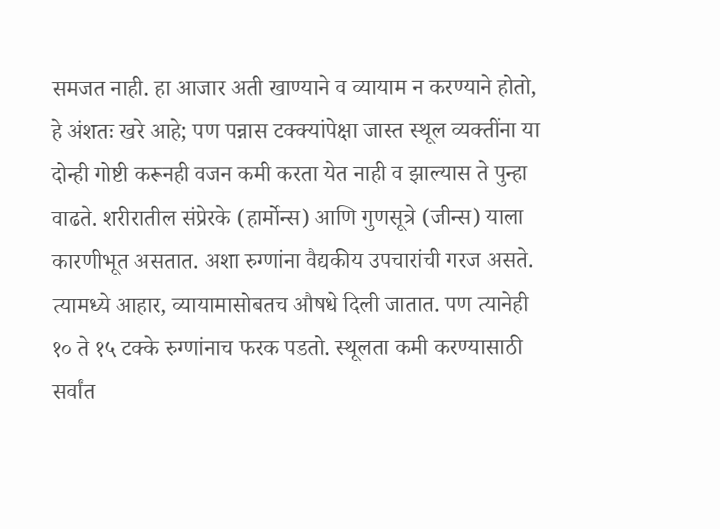समजत नाही. हा आजार अती खाण्याने व व्यायाम न करण्याने होतो, हे अंशतः खरे आहे; पण पन्नास टक्क्यांपेक्षा जास्त स्थूल व्यक्तींना या दोन्ही गोष्टी करूनही वजन कमी करता येत नाही व झाल्यास ते पुन्हा वाढते. शरीरातील संप्रेरके (हार्मोन्स) आणि गुणसूत्रे (जीन्स) याला कारणीभूत असतात. अशा रुग्णांना वैद्यकीय उपचारांची गरज असते. त्यामध्ये आहार, व्यायामासोबतच औषधे दिली जातात. पण त्यानेही १० ते १५ टक्के रुग्णांनाच फरक पडतो. स्थूलता कमी करण्यासाठी सर्वांत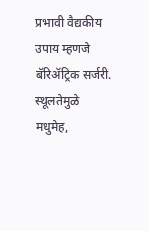प्रभावी वैद्यकीय उपाय म्हणजे बॅरिॲट्रिक सर्जरी. स्थूलतेमुळे मधुमेह,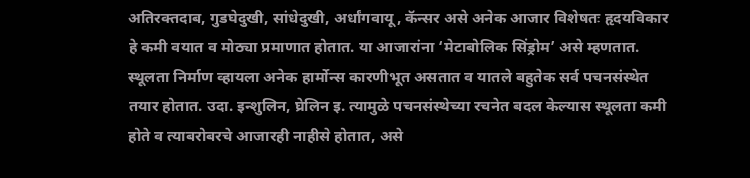अतिरक्तदाब, गुडघेदुखी, सांधेदुखी, अर्धांगवायू, कॅन्सर असे अनेक आजार विशेषतः हृदयविकार हे कमी वयात व मोठ्या प्रमाणात होतात. या आजारांना ‘मेटाबोलिक सिंड्रोम’ असे म्हणतात. स्थूलता निर्माण व्हायला अनेक हार्मोन्स कारणीभूत असतात व यातले बहुतेक सर्व पचनसंस्थेत तयार होतात. उदा. इन्शुलिन, घ्रेलिन इ. त्यामुळे पचनसंस्थेच्या रचनेत बदल केल्यास स्थूलता कमी होते व त्याबरोबरचे आजारही नाहीसे होतात, असे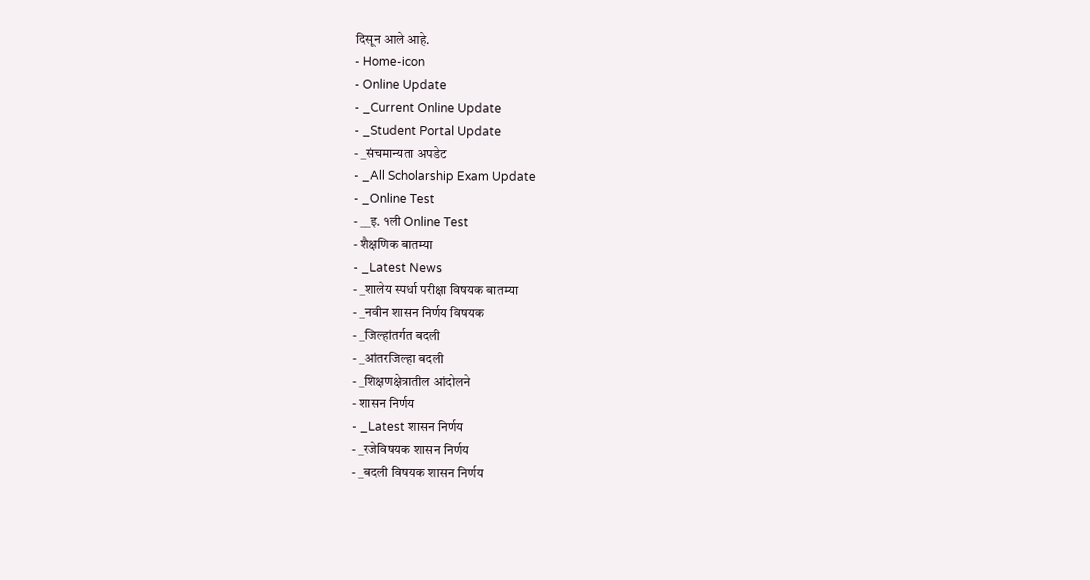दिसून आले आहे.
- Home-icon
- Online Update
- _Current Online Update
- _Student Portal Update
- _संचमान्यता अपडेट
- _All Scholarship Exam Update
- _Online Test
- __इ. १ली Online Test
- शैक्षणिक बातम्या
- _Latest News
- _शालेय स्पर्धा परीक्षा विषयक बातम्या
- _नवीन शासन निर्णय विषयक
- _जिल्हांतर्गत बदली
- _आंतरजिल्हा बदली
- _शिक्षणक्षेत्रातील आंदोलने
- शासन निर्णय
- _Latest शासन निर्णय
- _रजेविषयक शासन निर्णय
- _बदली विषयक शासन निर्णय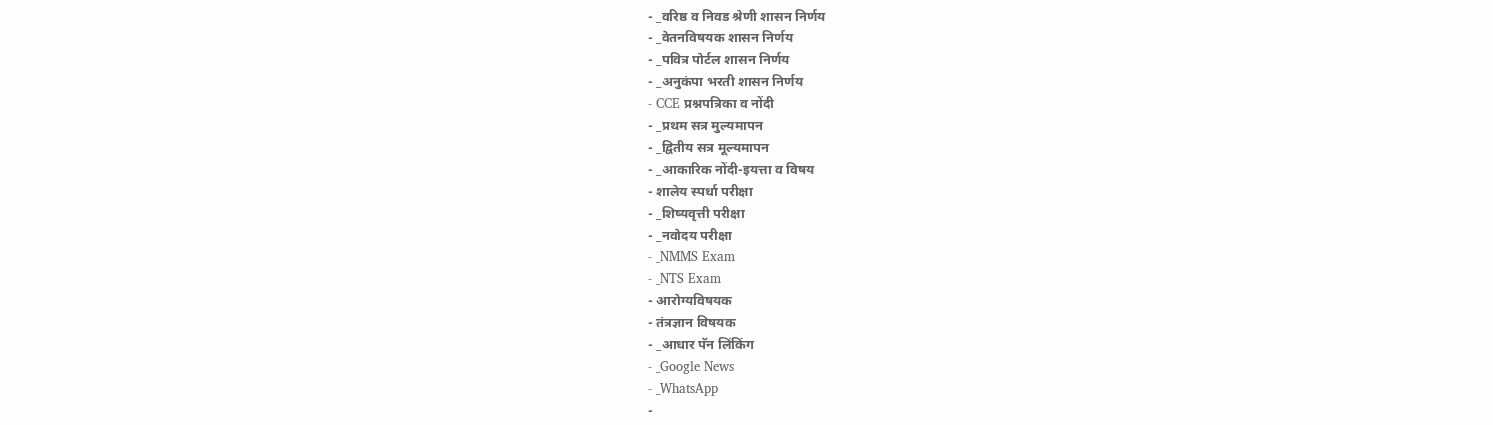- _वरिष्ठ व निवड श्रेणी शासन निर्णय
- _वेतनविषयक शासन निर्णय
- _पवित्र पोर्टल शासन निर्णय
- _अनुकंपा भरती शासन निर्णय
- CCE प्रश्नपत्रिका व नोंदी
- _प्रथम सत्र मुल्यमापन
- _द्वितीय सत्र मूल्यमापन
- _आकारिक नोंदी-इयत्ता व विषय
- शालेय स्पर्धा परीक्षा
- _शिष्यवृत्ती परीक्षा
- _नवोदय परीक्षा
- _NMMS Exam
- _NTS Exam
- आरोग्यविषयक
- तंत्रज्ञान विषयक
- _आधार पॅन लिंकिंग
- _Google News
- _WhatsApp
-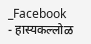_Facebook
- हास्यकल्लोळ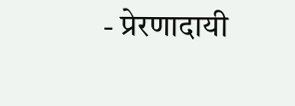- प्रेरणादायी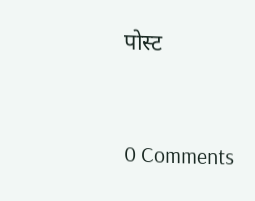पोस्ट


0 Comments